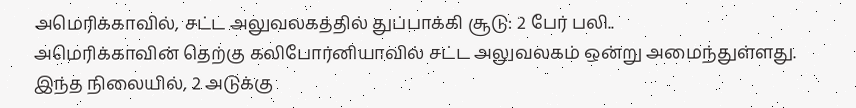அமெரிக்காவில், சட்ட அலுவலகத்தில் துப்பாக்கி சூடு: 2 பேர் பலி..
அமெரிக்காவின் தெற்கு கலிபோர்னியாவில் சட்ட அலுவலகம் ஒன்று அமைந்துள்ளது. இந்த நிலையில், 2 அடுக்கு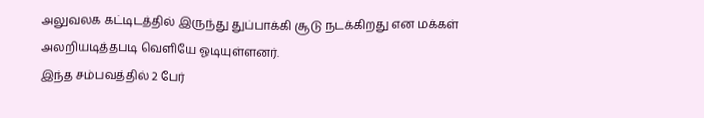அலுவலக கட்டிடத்தில் இருந்து துப்பாக்கி சூடு நடக்கிறது என மக்கள் அலறியடித்தபடி வெளியே ஓடியுள்ளனர்.
இந்த சம்பவத்தில் 2 பேர்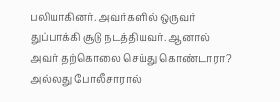பலியாகினர். அவர்களில் ஒருவர் துப்பாக்கி சூடு நடத்தியவர். ஆனால் அவர் தற்கொலை செய்து கொண்டாரா? அல்லது போலீசாரால்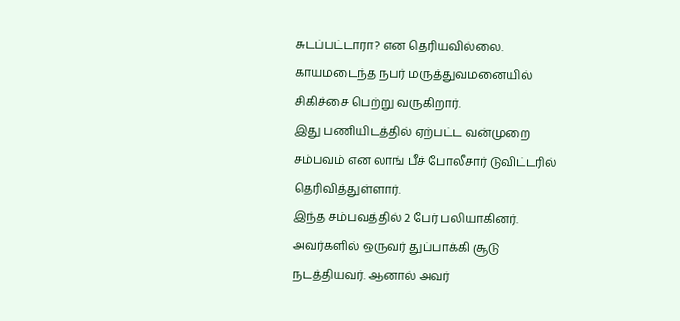சுடப்பட்டாரா? என தெரியவில்லை. காயமடைந்த நபர் மருத்துவமனையில் சிகிச்சை பெற்று வருகிறார்.
இது பணியிடத்தில் ஏற்பட்ட வன்முறை சம்பவம் என லாங் பீச் போலீசார் டுவிட்டரில் தெரிவித்துள்ளார்.
இந்த சம்பவத்தில் 2 பேர் பலியாகினர். அவர்களில் ஒருவர் துப்பாக்கி சூடு நடத்தியவர். ஆனால் அவர்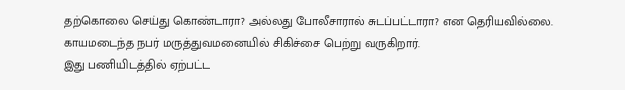தற்கொலை செய்து கொண்டாரா? அல்லது போலீசாரால் சுடப்பட்டாரா? என தெரியவில்லை. காயமடைந்த நபர் மருத்துவமனையில் சிகிச்சை பெற்று வருகிறார்.
இது பணியிடத்தில் ஏற்பட்ட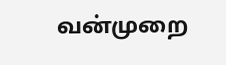வன்முறை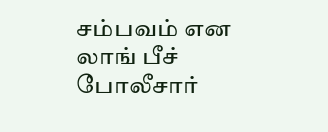சம்பவம் என லாங் பீச் போலீசார்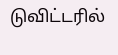டுவிட்டரில்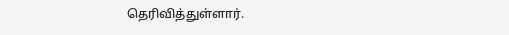தெரிவித்துள்ளார்.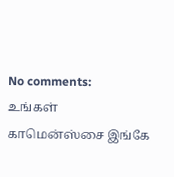No comments:
உங்கள் காமென்ஸ்சை இங்கே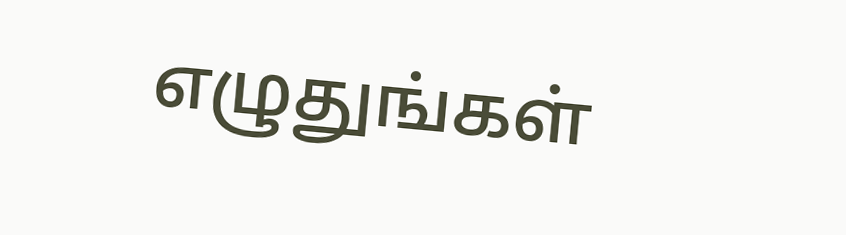எழுதுங்கள்